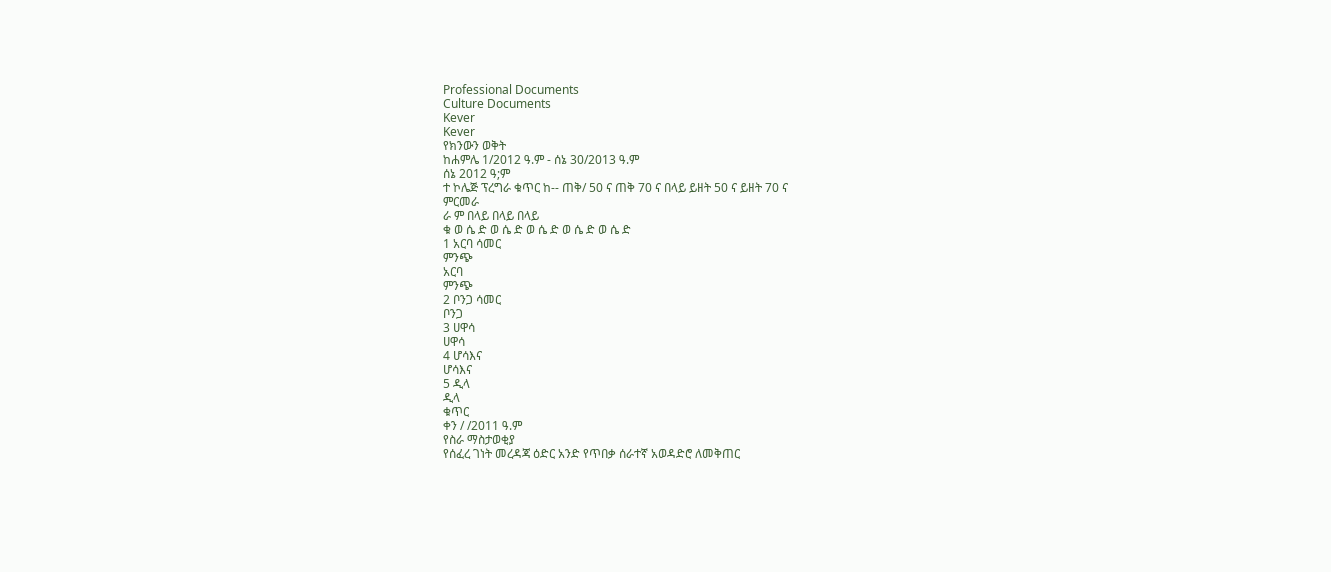Professional Documents
Culture Documents
Kever
Kever
የክንውን ወቅት
ከሐምሌ 1/2012 ዓ.ም - ሰኔ 30/2013 ዓ.ም
ሰኔ 2012 ዓ;ም
ተ ኮሌጅ ፕረግራ ቁጥር ከ-- ጠቅ/ 50 ና ጠቅ 70 ና በላይ ይዘት 50 ና ይዘት 70 ና
ምርመራ
ራ ም በላይ በላይ በላይ
ቁ ወ ሴ ድ ወ ሴ ድ ወ ሴ ድ ወ ሴ ድ ወ ሴ ድ
1 አርባ ሳመር
ምንጭ
አርባ
ምንጭ
2 ቦንጋ ሳመር
ቦንጋ
3 ሀዋሳ
ሀዋሳ
4 ሆሳእና
ሆሳእና
5 ዲላ
ዲላ
ቁጥር
ቀን / /2011 ዓ.ም
የስራ ማስታወቂያ
የሰፈረ ገነት መረዳጃ ዕድር አንድ የጥበቃ ሰራተኛ አወዳድሮ ለመቅጠር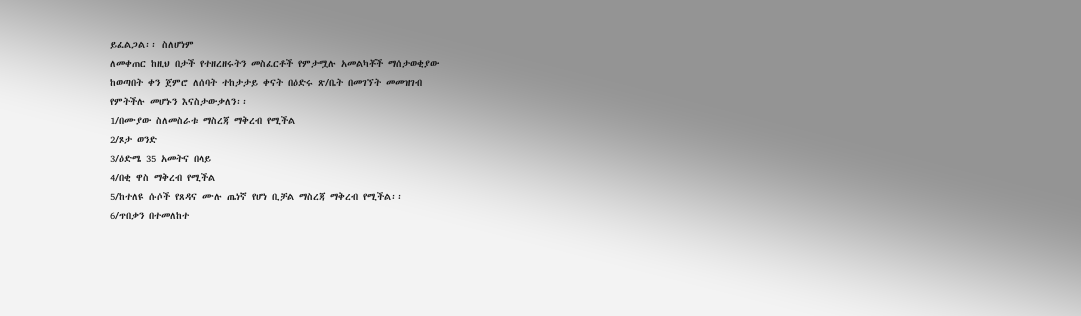ይፈልጋል፡፡ ስለሆነም
ለመቀጠር ከዚህ በታች የተዘረዘሩትን መስፈርቶች የምታሟሉ አመልካቾች ማሰታወቂያው
ከወጣበት ቀን ጀምሮ ለሰባት ተከታታይ ቀናት በዕድሩ ጽ/ቤት በመገኘት መመዝገብ
የምትችሉ መሆኑን እናስታውቃለን፡፡
1/በሙያው ስለመስራቱ ማስረጃ ማቅረብ የሚችል
2/ጾታ ወንድ
3/ዕድሜ 35 አመትና በላይ
4/በቂ ዋስ ማቅረብ የሚችል
5/ከተለዩ ሱሶች የጸዳና ሙሉ ጤነኛ የሆነ ቢቻል ማስረጃ ማቅረብ የሚችል፡፡
6/ጥበቃን በተመለከተ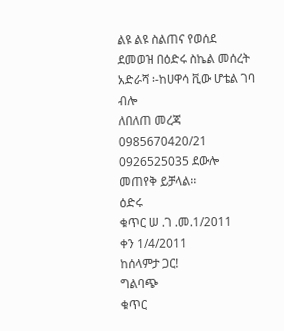ልዩ ልዩ ስልጠና የወሰደ
ደመወዝ በዕድሩ ስኬል መሰረት
አድራሻ ፡-ከሀዋሳ ቪው ሆቴል ገባ ብሎ
ለበለጠ መረጃ 0985670420/21 0926525035 ደውሎ መጠየቅ ይቻላል፡፡
ዕድሩ
ቁጥር ሠ .ገ .መ.1/2011
ቀን 1/4/2011
ከሰላምታ ጋር!
ግልባጭ
ቁጥር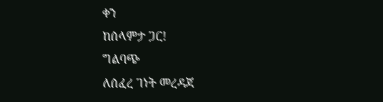ቀን
ከሰላምታ ጋር!
ግልባጭ
ለሰፈረ ገነት መረዳጃ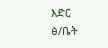እድር ፅ/ቤት